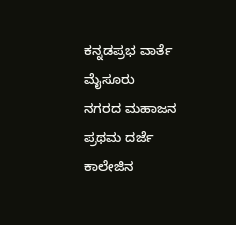ಕನ್ನಡಪ್ರಭ ವಾರ್ತೆ ಮೈಸೂರು
ನಗರದ ಮಹಾಜನ ಪ್ರಥಮ ದರ್ಜೆ ಕಾಲೇಜಿನ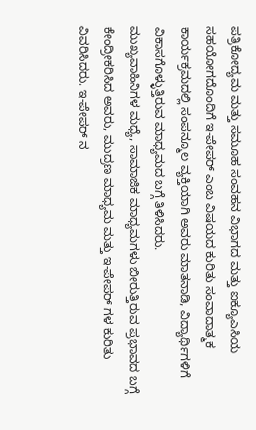ಪತ್ರಿಕೋದ್ಯಮ ಮತ್ತು ಸಮೂಹ ಸಂವಹನ ವಿಭಾಗದ ಮತ್ತು ಐಕ್ಯೂಎಸಿಯ ಸಹಯೋಗದೊಂದಿಗೆ ಇ-ಪೇಪರ್ ಎಂಬ ವಿಷಯದ ಕುರಿತು ಸಂವಾದಾತ್ಮಕ ಕಾರ್ಯಕ್ರಮದಲ್ಲಿ ಸಂಪನ್ಮೂಲ ವ್ಯಕ್ತಿಯಾಗಿ ಅವರು ಮಾತನಾಡಿ, ವಿದ್ಯಾರ್ಥಿಗಳಿಗೆ ವಿಕಾಸಗೊಳ್ಳುತ್ತಿರುವ ಮಾಧ್ಯಮದ ಬಗ್ಗೆ ತಿಳಿಸಿದರು.
ಮುಖ್ಯವಾಹಿನಿಗಳ ಮಧ್ಯೆ, ಸಾಮಾಜಿಕ ಮಾಧ್ಯಮಗಳು ಬೀರುತ್ತಿರುವ ಪ್ರಭಾವದ ಬಗ್ಗೆ ಕೇಂದ್ರೀಕರಿಸಿದ ಅವರು, ಮುದ್ರಣ ಮಾಧ್ಯಮ ಮತ್ತು ಇ-ಪೇಪರ್ ಗಳ ಕುರಿತು ವಿವರಿಸಿದರು. ಇ-ಪೇಪರ್ ನ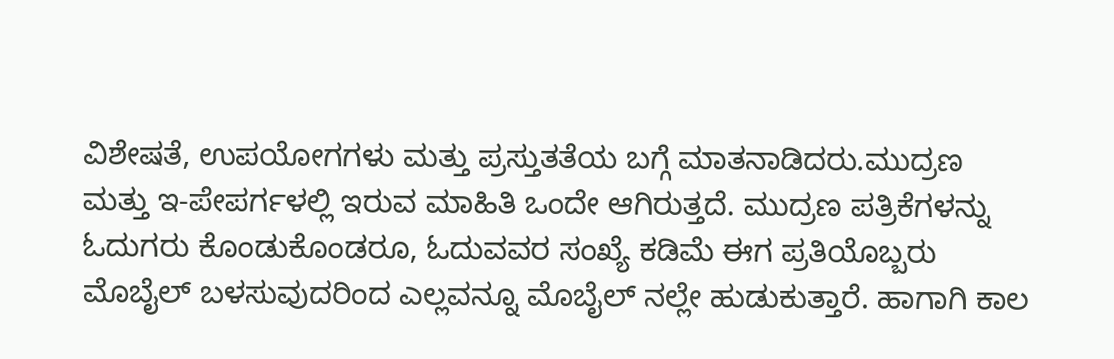ವಿಶೇಷತೆ, ಉಪಯೋಗಗಳು ಮತ್ತು ಪ್ರಸ್ತುತತೆಯ ಬಗ್ಗೆ ಮಾತನಾಡಿದರು.ಮುದ್ರಣ ಮತ್ತು ಇ-ಪೇಪರ್ಗಳಲ್ಲಿ ಇರುವ ಮಾಹಿತಿ ಒಂದೇ ಆಗಿರುತ್ತದೆ. ಮುದ್ರಣ ಪತ್ರಿಕೆಗಳನ್ನು ಓದುಗರು ಕೊಂಡುಕೊಂಡರೂ, ಓದುವವರ ಸಂಖ್ಯೆ ಕಡಿಮೆ ಈಗ ಪ್ರತಿಯೊಬ್ಬರು ಮೊಬೈಲ್ ಬಳಸುವುದರಿಂದ ಎಲ್ಲವನ್ನೂ ಮೊಬೈಲ್ ನಲ್ಲೇ ಹುಡುಕುತ್ತಾರೆ. ಹಾಗಾಗಿ ಕಾಲ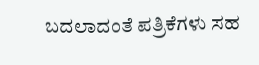ಬದಲಾದಂತೆ ಪತ್ರಿಕೆಗಳು ಸಹ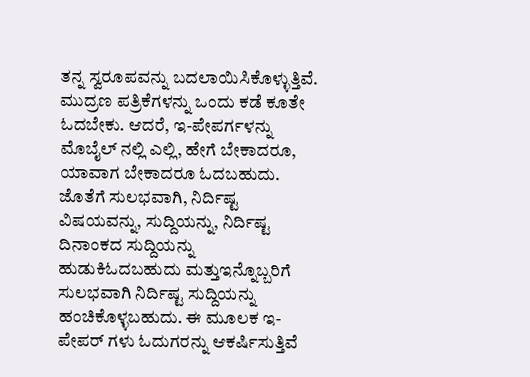ತನ್ನ ಸ್ವರೂಪವನ್ನು ಬದಲಾಯಿಸಿಕೊಳ್ಳುತ್ತಿವೆ. ಮುದ್ರಣ ಪತ್ರಿಕೆಗಳನ್ನು ಒಂದು ಕಡೆ ಕೂತೇ ಓದಬೇಕು. ಆದರೆ, ಇ-ಪೇಪರ್ಗಳನ್ನು ಮೊಬೈಲ್ ನಲ್ಲಿ ಎಲ್ಲಿ, ಹೇಗೆ ಬೇಕಾದರೂ, ಯಾವಾಗ ಬೇಕಾದರೂ ಓದಬಹುದು. ಜೊತೆಗೆ ಸುಲಭವಾಗಿ, ನಿರ್ದಿಷ್ಟ ವಿಷಯವನ್ನು, ಸುದ್ದಿಯನ್ನು, ನಿರ್ದಿಷ್ಟ ದಿನಾಂಕದ ಸುದ್ದಿಯನ್ನು ಹುಡುಕಿಓದಬಹುದು ಮತ್ತುಇನ್ನೊಬ್ಬರಿಗೆ ಸುಲಭವಾಗಿ ನಿರ್ದಿಷ್ಟ ಸುದ್ದಿಯನ್ನು ಹಂಚಿಕೊಳ್ಳಬಹುದು. ಈ ಮೂಲಕ ಇ-ಪೇಪರ್ ಗಳು ಓದುಗರನ್ನು ಆಕರ್ಷಿಸುತ್ತಿವೆ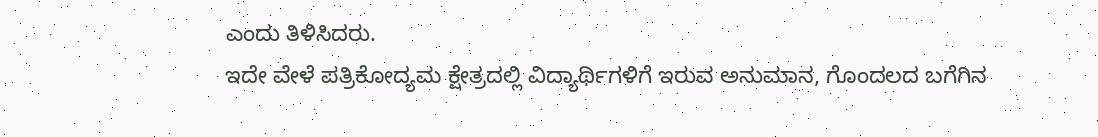ಎಂದು ತಿಳಿಸಿದರು.
ಇದೇ ವೇಳೆ ಪತ್ರಿಕೋದ್ಯಮ ಕ್ಷೇತ್ರದಲ್ಲಿ ವಿದ್ಯಾರ್ಥಿಗಳಿಗೆ ಇರುವ ಅನುಮಾನ, ಗೊಂದಲದ ಬಗೆಗಿನ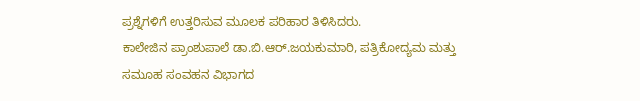ಪ್ರಶ್ನೆಗಳಿಗೆ ಉತ್ತರಿಸುವ ಮೂಲಕ ಪರಿಹಾರ ತಿಳಿಸಿದರು.
ಕಾಲೇಜಿನ ಪ್ರಾಂಶುಪಾಲೆ ಡಾ.ಬಿ.ಆರ್.ಜಯಕುಮಾರಿ, ಪತ್ರಿಕೋದ್ಯಮ ಮತ್ತು ಸಮೂಹ ಸಂವಹನ ವಿಭಾಗದ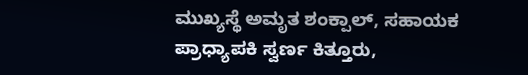ಮುಖ್ಯಸ್ಥೆ ಅಮೃತ ಶಂಕ್ಪಾಲ್, ಸಹಾಯಕ ಪ್ರಾಧ್ಯಾಪಕಿ ಸ್ವರ್ಣ ಕಿತ್ತೂರು,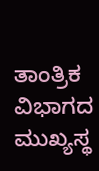ತಾಂತ್ರಿಕ ವಿಭಾಗದ ಮುಖ್ಯಸ್ಥ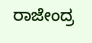ರಾಜೇಂದ್ರ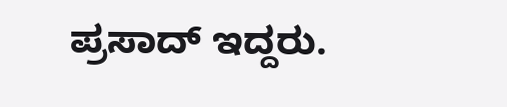ಪ್ರಸಾದ್ ಇದ್ದರು.